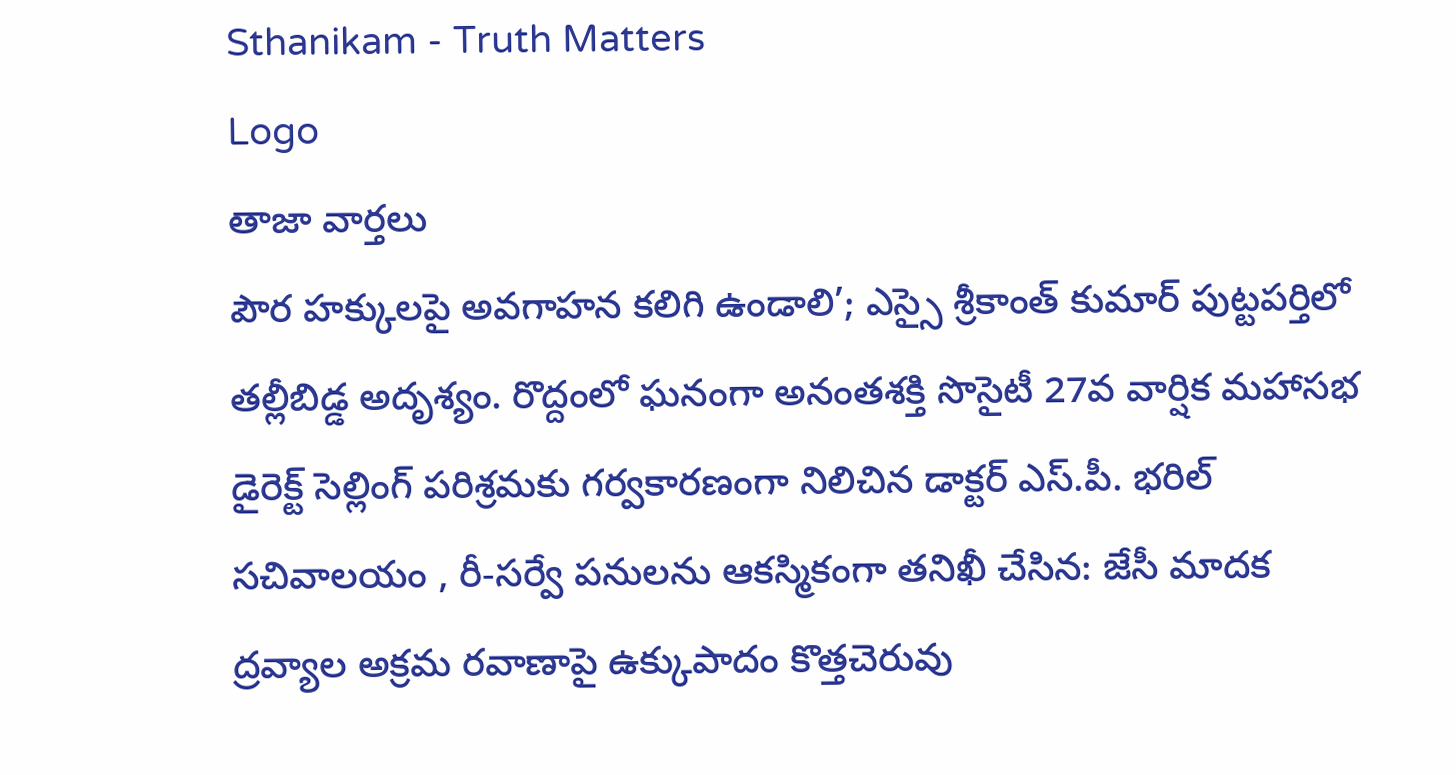Sthanikam - Truth Matters
Logo
తాజా వార్తలు
పౌర హక్కులపై అవగాహన కలిగి ఉండాలి’; ఎస్సై శ్రీకాంత్ కుమార్ పుట్టపర్తిలో తల్లీబిడ్డ అదృశ్యం. రొద్దంలో ఘనంగా అనంతశక్తి సొసైటీ 27వ వార్షిక మహాసభ డైరెక్ట్ సెల్లింగ్ పరిశ్రమకు గర్వకారణంగా నిలిచిన డాక్టర్ ఎస్.పీ. భరిల్ సచివాలయం , రీ-సర్వే పనులను ఆకస్మికంగా తనిఖీ చేసిన: జేసీ మాదక ద్రవ్యాల అక్రమ రవాణాపై ఉక్కుపాదం కొత్తచెరువు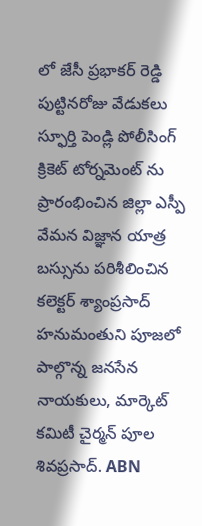లో జేసీ ప్రభాకర్ రెడ్డి పుట్టినరోజు వేడుకలు స్ఫూర్తి పెండ్లి పోలీసింగ్ క్రికెట్ టోర్నమెంట్ ను ప్రారంభించిన జిల్లా ఎస్పీ వేమన విజ్ఞాన యాత్ర బస్సును పరిశీలించిన కలెక్టర్ శ్యాంప్రసాద్ హనుమంతుని పూజలో పాల్గొన్న జనసేన నాయకులు, మార్కెట్ కమిటీ చైర్మన్ పూల శివప్రసాద్. ABN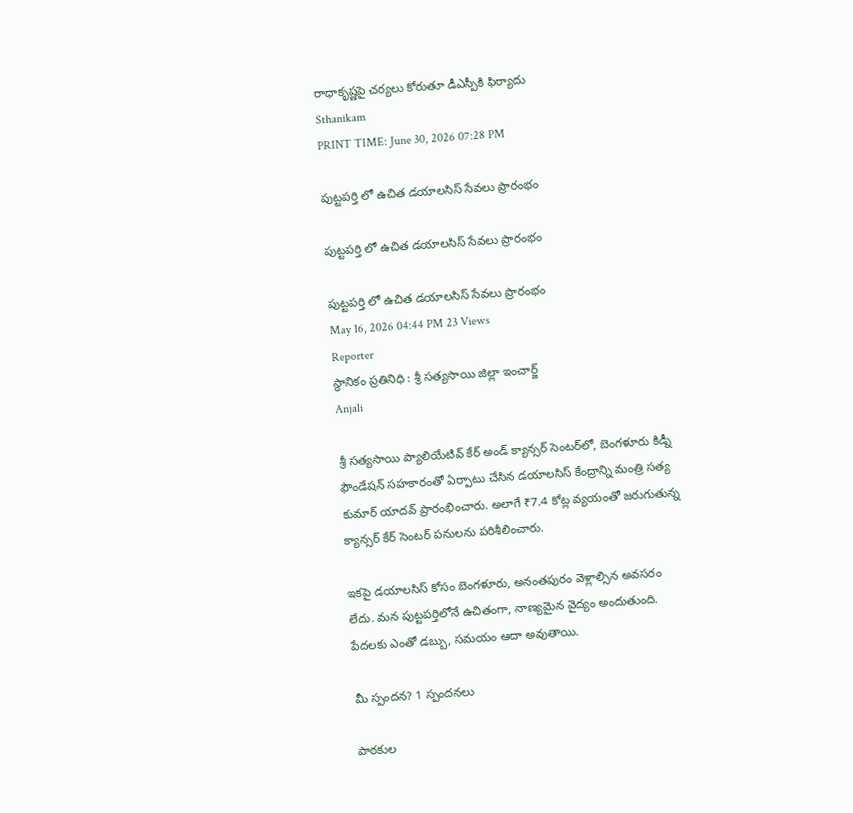రాధాకృష్ణపై చర్యలు కోరుతూ డీఎస్పీకి ఫిర్యాదు
Sthanikam
PRINT TIME: June 30, 2026 07:28 PM

పుట్టపర్తి లో ఉచిత డయాలసిస్ సేవలు ప్రారంభం

పుట్టపర్తి లో ఉచిత డయాలసిస్ సేవలు ప్రారంభం

పుట్టపర్తి లో ఉచిత డయాలసిస్ సేవలు ప్రారంభం
May 16, 2026 04:44 PM 23 Views
Reporter
స్థానికం ప్రతినిధి : శ్రీ సత్యసాయి జిల్లా ఇంచార్జ్
Anjali

శ్రీ సత్యసాయి ప్యాలియేటివ్ కేర్ అండ్ క్యాన్సర్ సెంటర్‌లో, బెంగళూరు కిడ్నీ ఫౌండేషన్ సహకారంతో ఏర్పాటు చేసిన డయాలసిస్ కేంద్రాన్ని మంత్రి సత్య కుమార్ యాదవ్ ప్రారంభించారు. అలాగే ₹7.4 కోట్ల వ్యయంతో జరుగుతున్న క్యాన్సర్ కేర్ సెంటర్ పనులను పరిశీలించారు.

ఇకపై డయాలసిస్ కోసం బెంగళూరు, అనంతపురం వెళ్లాల్సిన అవసరం లేదు. మన పుట్టపర్తిలోనే ఉచితంగా, నాణ్యమైన వైద్యం అందుతుంది. పేదలకు ఎంతో డబ్బు, సమయం ఆదా అవుతాయి.

మీ స్పందన? 1 స్పందనలు

పాఠకుల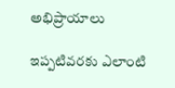అభిప్రాయాలు

ఇప్పటివరకు ఎలాంటి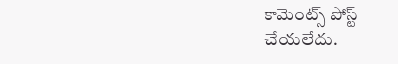కామెంట్స్ పోస్ట్ చేయలేదు.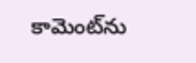కామెంట్‌ను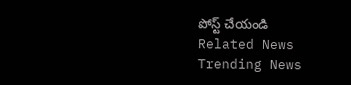పోస్ట్ చేయండి
Related News
Trending News